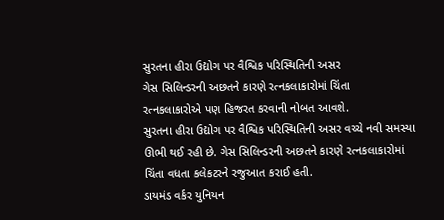સુરતના હીરા ઉદ્યોગ પર વૈશ્વિક પરિસ્થિતિની અસર
ગેસ સિલિન્ડરની અછતને કારણે રત્નકલાકારોમાં ચિંતા
રત્નકલાકારોએ પણ હિજરત કરવાની નોબત આવશે.
સુરતના હીરા ઉદ્યોગ પર વૈશ્વિક પરિસ્થિતિની અસર વચ્ચે નવી સમસ્યા ઊભી થઈ રહી છે. ગેસ સિલિન્ડરની અછતને કારણે રત્નકલાકારોમાં ચિંતા વધતા કલેકટરને રજુઆત કરાઈ હતી.
ડાયમંડ વર્કર યુનિયન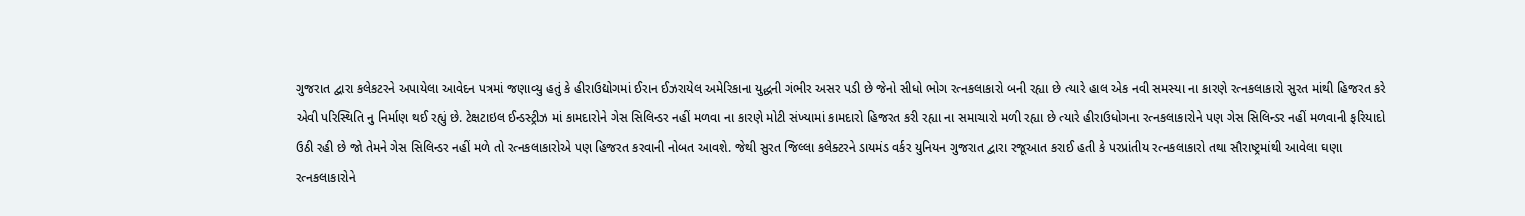ગુજરાત દ્વારા કલેકટરને અપાયેલા આવેદન પત્રમાં જણાવ્યુ હતું કે હીરાઉદ્યોગમાં ઈરાન ઈઝરાયેલ અમેરિકાના યુદ્ધની ગંભીર અસર પડી છે જેનો સીધો ભોગ રત્નકલાકારો બની રહ્યા છે ત્યારે હાલ એક નવી સમસ્યા ના કારણે રત્નકલાકારો સુરત માંથી હિજરત કરે એવી પરિસ્થિતિ નુ નિર્માણ થઈ રહ્યું છે. ટેક્ષટાઇલ ઈન્ડસ્ટ્રીઝ માં કામદારોને ગેસ સિલિન્ડર નહીં મળવા ના કારણે મોટી સંખ્યામાં કામદારો હિજરત કરી રહ્યા ના સમાચારો મળી રહ્યા છે ત્યારે હીરાઉધોગના રત્નકલાકારોને પણ ગેસ સિલિન્ડર નહીં મળવાની ફરિયાદો ઉઠી રહી છે જો તેમને ગેસ સિલિન્ડર નહીં મળે તો રત્નકલાકારોએ પણ હિજરત કરવાની નોબત આવશે. જેથી સુરત જિલ્લા કલેક્ટરને ડાયમંડ વર્કર યુનિયન ગુજરાત દ્વારા રજૂઆત કરાઈ હતી કે પરપ્રાંતીય રત્નકલાકારો તથા સૌરાષ્ટ્રમાંથી આવેલા ઘણા રત્નકલાકારોને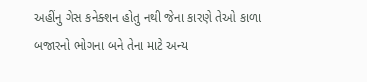અહીંનુ ગેસ કનેક્શન હોતુ નથી જેના કારણે તેઓ કાળા બજારનો ભોગના બને તેના માટે અન્ય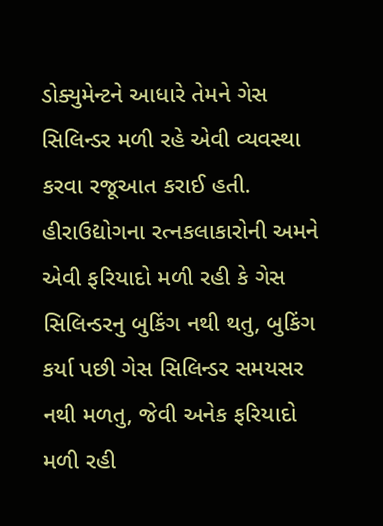ડોક્યુમેન્ટને આધારે તેમને ગેસ સિલિન્ડર મળી રહે એવી વ્યવસ્થા કરવા રજૂઆત કરાઈ હતી.
હીરાઉદ્યોગના રત્નકલાકારોની અમને એવી ફરિયાદો મળી રહી કે ગેસ સિલિન્ડરનુ બુકિંગ નથી થતુ, બુકિંગ કર્યા પછી ગેસ સિલિન્ડર સમયસર નથી મળતુ, જેવી અનેક ફરિયાદો મળી રહી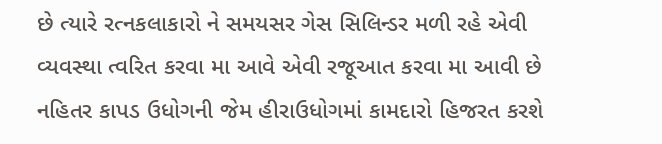છે ત્યારે રત્નકલાકારો ને સમયસર ગેસ સિલિન્ડર મળી રહે એવી વ્યવસ્થા ત્વરિત કરવા મા આવે એવી રજૂઆત કરવા મા આવી છે નહિતર કાપડ ઉધોગની જેમ હીરાઉધોગમાં કામદારો હિજરત કરશે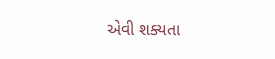એવી શક્યતા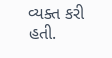વ્યક્ત કરી હતી.